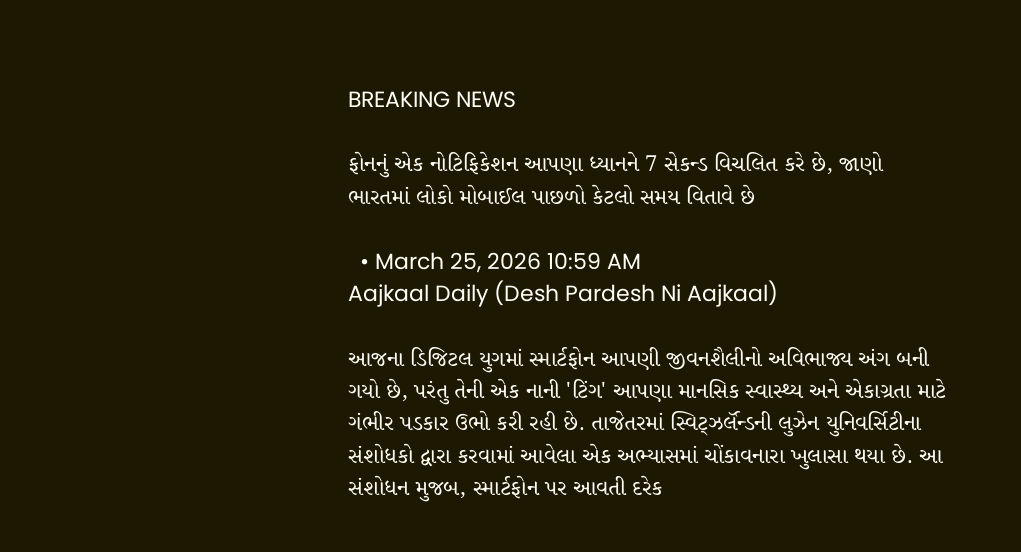BREAKING NEWS

ફોનનું એક નોટિફિકેશન આપણા ધ્યાનને 7 સેકન્ડ વિચલિત કરે છે, જાણો ભારતમાં લોકો મોબાઈલ પાછળો કેટલો સમય વિતાવે છે

  • March 25, 2026 10:59 AM
Aajkaal Daily (Desh Pardesh Ni Aajkaal)

આજના ડિજિટલ યુગમાં સ્માર્ટફોન આપણી જીવનશૈલીનો અવિભાજ્ય અંગ બની ગયો છે, પરંતુ તેની એક નાની 'ટિંગ' આપણા માનસિક સ્વાસ્થ્ય અને એકાગ્રતા માટે ગંભીર પડકાર ઉભો કરી રહી છે. તાજેતરમાં સ્વિટ્ઝર્લૅન્ડની લુઝેન યુનિવર્સિટીના સંશોધકો દ્વારા કરવામાં આવેલા એક અભ્યાસમાં ચોંકાવનારા ખુલાસા થયા છે. આ સંશોધન મુજબ, સ્માર્ટફોન પર આવતી દરેક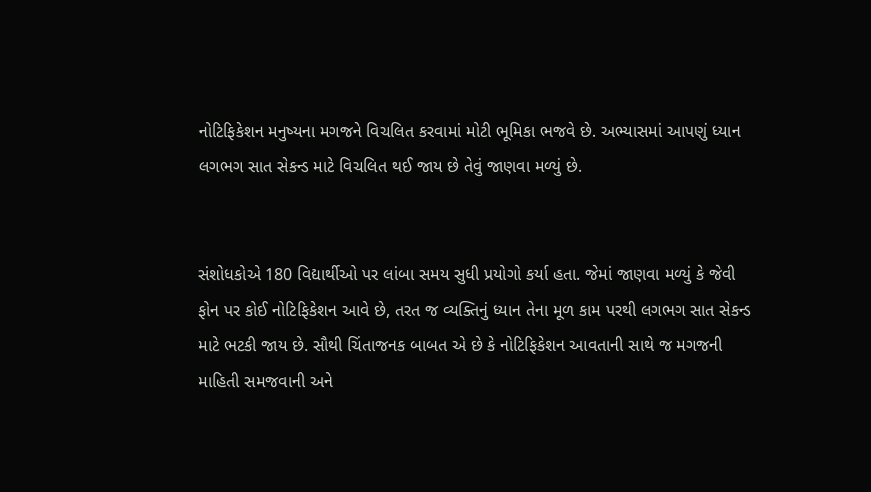નોટિફિકેશન મનુષ્યના મગજને વિચલિત કરવામાં મોટી ભૂમિકા ભજવે છે. અભ્યાસમાં આપણું ધ્યાન લગભગ સાત સેકન્ડ માટે વિચલિત થઈ જાય છે તેવું જાણવા મળ્યું છે.


સંશોધકોએ 180 વિદ્યાર્થીઓ પર લાંબા સમય સુધી પ્રયોગો કર્યા હતા. જેમાં જાણવા મળ્યું કે જેવી ફોન પર કોઈ નોટિફિકેશન આવે છે, તરત જ વ્યક્તિનું ધ્યાન તેના મૂળ કામ પરથી લગભગ સાત સેકન્ડ માટે ભટકી જાય છે. સૌથી ચિંતાજનક બાબત એ છે કે નોટિફિકેશન આવતાની સાથે જ મગજની માહિતી સમજવાની અને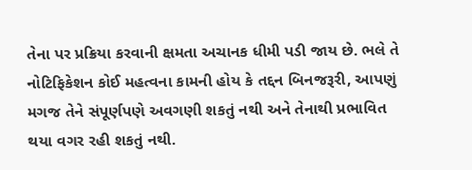તેના પર પ્રક્રિયા કરવાની ક્ષમતા અચાનક ધીમી પડી જાય છે. ભલે તે નોટિફિકેશન કોઈ મહત્વના કામની હોય કે તદ્દન બિનજરૂરી, આપણું મગજ તેને સંપૂર્ણપણે અવગણી શકતું નથી અને તેનાથી પ્રભાવિત થયા વગર રહી શકતું નથી.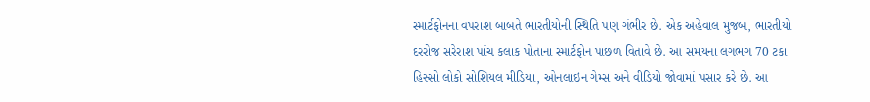સ્માર્ટફોનના વપરાશ બાબતે ભારતીયોની સ્થિતિ પણ ગંભીર છે. એક અહેવાલ મુજબ, ભારતીયો દરરોજ સરેરાશ પાંચ કલાક પોતાના સ્માર્ટફોન પાછળ વિતાવે છે. આ સમયના લગભગ 70 ટકા હિસ્સો લોકો સોશિયલ મીડિયા, ઓનલાઇન ગેમ્સ અને વીડિયો જોવામાં પસાર કરે છે. આ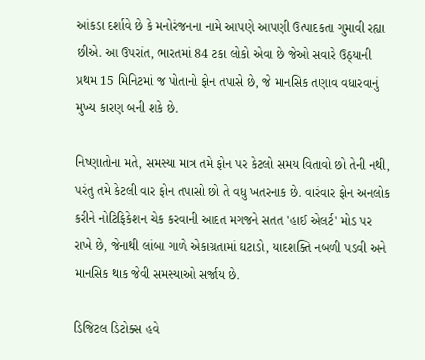આંકડા દર્શાવે છે કે મનોરંજનના નામે આપણે આપણી ઉત્પાદકતા ગુમાવી રહ્યા છીએ. આ ઉપરાંત, ભારતમાં 84 ટકા લોકો એવા છે જેઓ સવારે ઉઠ્યાની પ્રથમ 15 મિનિટમાં જ પોતાનો ફોન તપાસે છે, જે માનસિક તણાવ વધારવાનું મુખ્ય કારણ બની શકે છે.

નિષ્ણાતોના મતે, સમસ્યા માત્ર તમે ફોન પર કેટલો સમય વિતાવો છો તેની નથી, પરંતુ તમે કેટલી વાર ફોન તપાસો છો તે વધુ ખતરનાક છે. વારંવાર ફોન અનલોક કરીને નોટિફિકેશન ચેક કરવાની આદત મગજને સતત 'હાઈ એલર્ટ' મોડ પર રાખે છે, જેનાથી લાંબા ગાળે એકાગ્રતામાં ઘટાડો, યાદશક્તિ નબળી પડવી અને માનસિક થાક જેવી સમસ્યાઓ સર્જાય છે.

ડિજિટલ ડિટોક્સ હવે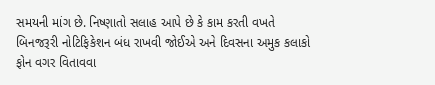સમયની માંગ છે. નિષ્ણાતો સલાહ આપે છે કે કામ કરતી વખતે બિનજરૂરી નોટિફિકેશન બંધ રાખવી જોઈએ અને દિવસના અમુક કલાકો ફોન વગર વિતાવવા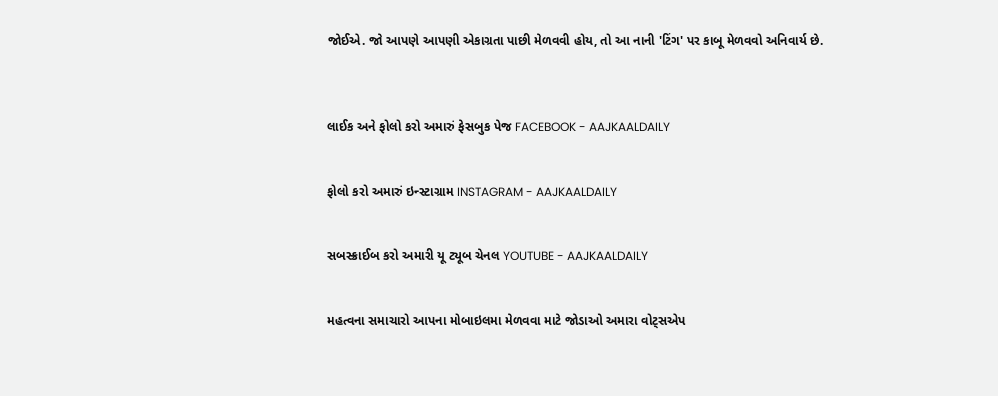જોઈએ. જો આપણે આપણી એકાગ્રતા પાછી મેળવવી હોય, તો આ નાની 'ટિંગ' પર કાબૂ મેળવવો અનિવાર્ય છે.



લાઈક અને ફોલો કરો અમારું ફેસબુક પેજ FACEBOOK - AAJKAALDAILY


ફોલો કરો અમારું ઇન્સ્ટાગ્રામ INSTAGRAM - AAJKAALDAILY


સબસ્ક્રાઈબ કરો અમારી યૂ ટ્યૂબ ચેનલ YOUTUBE - AAJKAALDAILY


મહત્વના સમાચારો આપના મોબાઇલમા મેળવવા માટે જોડાઓ અમારા વોટ્સએપ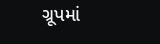ગ્રૂપમાં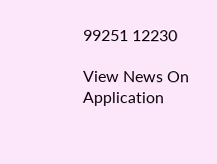99251 12230

View News On Application